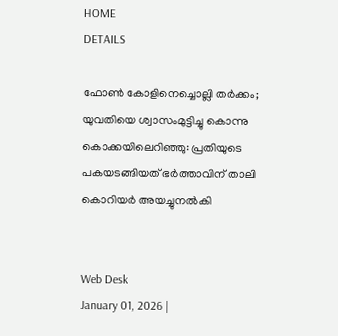HOME
DETAILS

ഫോൺ കോളിനെച്ചൊല്ലി തർക്കം; യുവതിയെ ശ്വാസംമുട്ടിച്ചു കൊന്നു കൊക്കയിലെറിഞ്ഞു: പ്രതിയുടെ പകയടങ്ങിയത് ഭർത്താവിന് താലി കൊറിയർ അയച്ചുനൽകി


Web Desk
January 01, 2026 |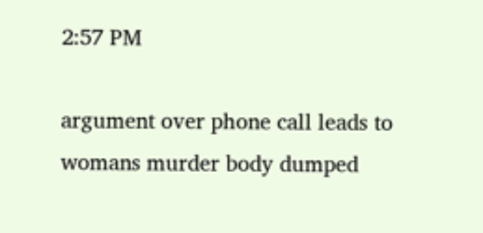2:57 PM

argument over phone call leads to womans murder body dumped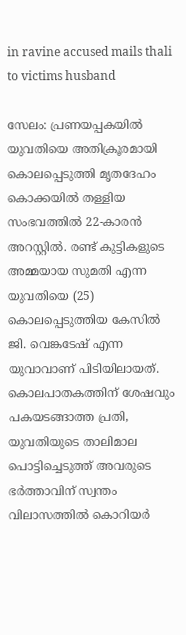in ravine accused mails thali to victims husband

സേലം: പ്രണയപ്പകയിൽ യുവതിയെ അതിക്രൂരമായി കൊലപ്പെടുത്തി മൃതദേഹം കൊക്കയിൽ തള്ളിയ സംഭവത്തിൽ 22-കാരൻ അറസ്റ്റിൽ. രണ്ട് കുട്ടികളുടെ അമ്മയായ സുമതി എന്ന യുവതിയെ (25) കൊലപ്പെടുത്തിയ കേസിൽ ജി. വെങ്കടേഷ് എന്ന യുവാവാണ് പിടിയിലായത്. കൊലപാതകത്തിന് ശേഷവും പകയടങ്ങാത്ത പ്രതി, യുവതിയുടെ താലിമാല പൊട്ടിച്ചെടുത്ത് അവരുടെ ഭർത്താവിന് സ്വന്തം വിലാസത്തിൽ കൊറിയർ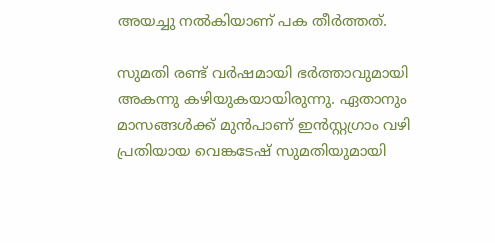അയച്ചു നൽകിയാണ് പക തീർത്തത്.

സുമതി രണ്ട് വർഷമായി ഭർത്താവുമായി അകന്നു കഴിയുകയായിരുന്നു. ഏതാനും മാസങ്ങൾക്ക് മുൻപാണ് ഇൻസ്റ്റഗ്രാം വഴി പ്രതിയായ വെങ്കടേഷ് സുമതിയുമായി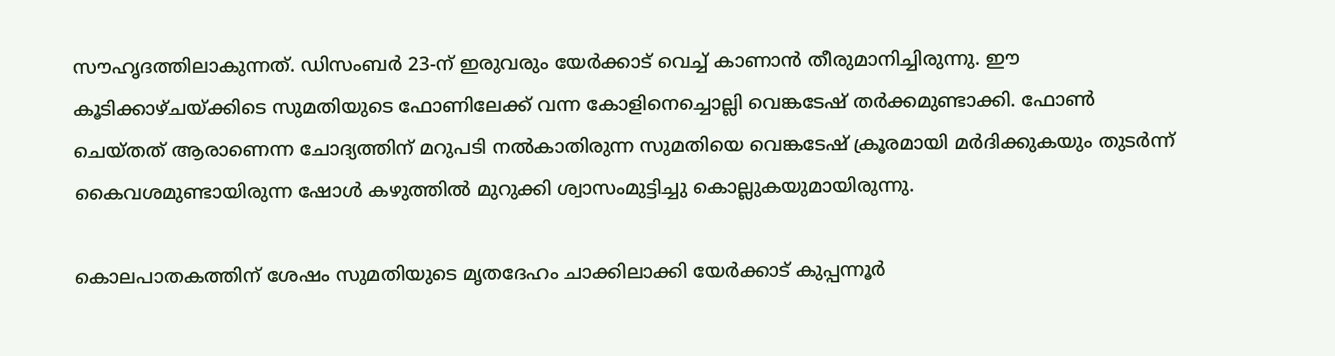സൗഹൃദത്തിലാകുന്നത്. ഡിസംബർ 23-ന് ഇരുവരും യേർക്കാട് വെച്ച് കാണാൻ തീരുമാനിച്ചിരുന്നു. ഈ കൂടിക്കാഴ്ചയ്ക്കിടെ സുമതിയുടെ ഫോണിലേക്ക് വന്ന കോളിനെച്ചൊല്ലി വെങ്കടേഷ് തർക്കമുണ്ടാക്കി. ഫോൺ ചെയ്തത് ആരാണെന്ന ചോദ്യത്തിന് മറുപടി നൽകാതിരുന്ന സുമതിയെ വെങ്കടേഷ് ക്രൂരമായി മർദിക്കുകയും തുടർന്ന് കൈവശമുണ്ടായിരുന്ന ഷോൾ കഴുത്തിൽ മുറുക്കി ശ്വാസംമുട്ടിച്ചു കൊല്ലുകയുമായിരുന്നു.

കൊലപാതകത്തിന് ശേഷം സുമതിയുടെ മൃതദേഹം ചാക്കിലാക്കി യേർക്കാട് കുപ്പന്നൂർ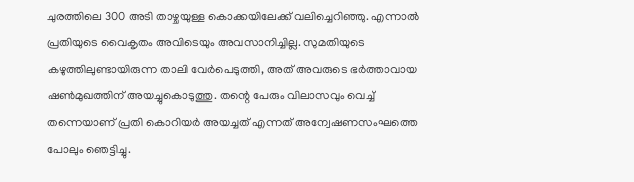ചുരത്തിലെ 300 അടി താഴ്ചയുള്ള കൊക്കയിലേക്ക് വലിച്ചെറിഞ്ഞു. എന്നാൽ പ്രതിയുടെ വൈകൃതം അവിടെയും അവസാനിച്ചില്ല. സുമതിയുടെ കഴുത്തിലുണ്ടായിരുന്ന താലി വേർപെടുത്തി, അത് അവരുടെ ഭർത്താവായ ഷൺമുഖത്തിന് അയച്ചുകൊടുത്തു. തന്റെ പേരും വിലാസവും വെച്ച് തന്നെയാണ് പ്രതി കൊറിയർ അയച്ചത് എന്നത് അന്വേഷണസംഘത്തെ പോലും ഞെട്ടിച്ചു.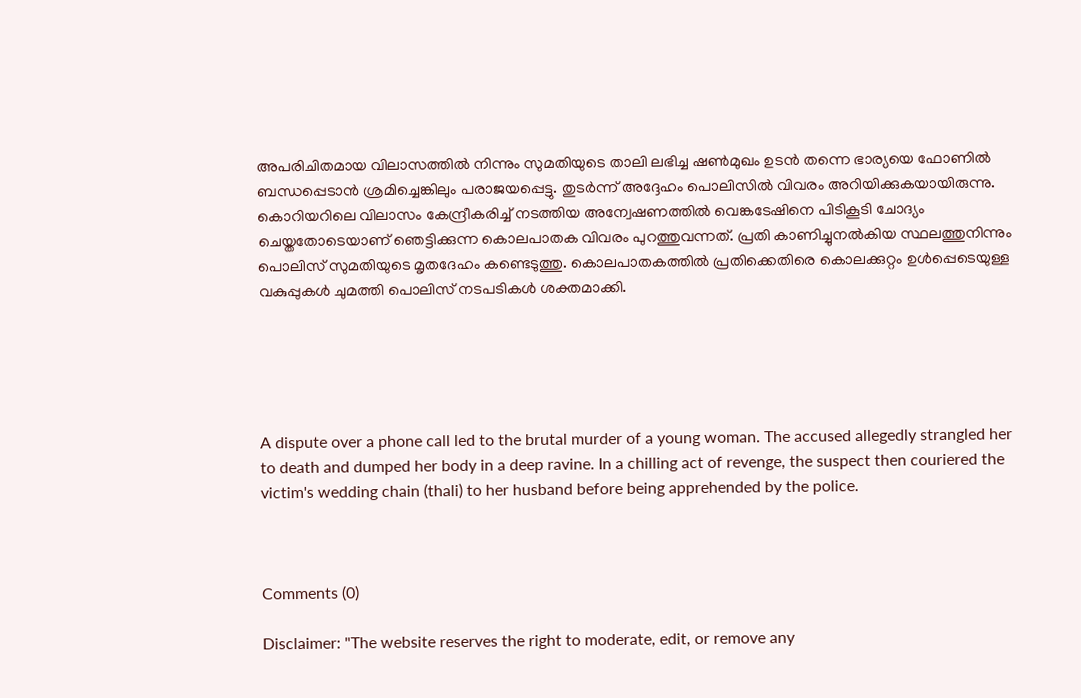അപരിചിതമായ വിലാസത്തിൽ നിന്നും സുമതിയുടെ താലി ലഭിച്ച ഷൺമുഖം ഉടൻ തന്നെ ഭാര്യയെ ഫോണിൽ ബന്ധപ്പെടാൻ ശ്രമിച്ചെങ്കിലും പരാജയപ്പെട്ടു. തുടർന്ന് അദ്ദേഹം പൊലിസിൽ വിവരം അറിയിക്കുകയായിരുന്നു. കൊറിയറിലെ വിലാസം കേന്ദ്രീകരിച്ച് നടത്തിയ അന്വേഷണത്തിൽ വെങ്കടേഷിനെ പിടികൂടി ചോദ്യം ചെയ്തതോടെയാണ് ഞെട്ടിക്കുന്ന കൊലപാതക വിവരം പുറത്തുവന്നത്. പ്രതി കാണിച്ചുനൽകിയ സ്ഥലത്തുനിന്നും പൊലിസ് സുമതിയുടെ മൃതദേഹം കണ്ടെടുത്തു. കൊലപാതകത്തിൽ പ്രതിക്കെതിരെ കൊലക്കുറ്റം ഉൾപ്പെടെയുള്ള വകുപ്പുകൾ ചുമത്തി പൊലിസ് നടപടികൾ ശക്തമാക്കി.





A dispute over a phone call led to the brutal murder of a young woman. The accused allegedly strangled her to death and dumped her body in a deep ravine. In a chilling act of revenge, the suspect then couriered the victim's wedding chain (thali) to her husband before being apprehended by the police.



Comments (0)

Disclaimer: "The website reserves the right to moderate, edit, or remove any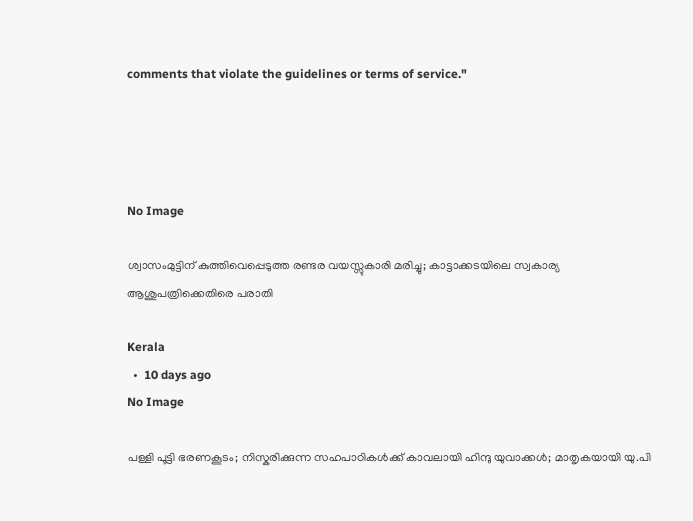comments that violate the guidelines or terms of service."




No Image

ശ്വാസംമുട്ടിന് കുത്തിവെപ്പെടുത്ത രണ്ടര വയസ്സുകാരി മരിച്ചു; കാട്ടാക്കടയിലെ സ്വകാര്യ ആശുപത്രിക്കെതിരെ പരാതി

Kerala
  •  10 days ago
No Image

പള്ളി പൂട്ടി ഭരണകൂടം; നിസ്കരിക്കുന്ന സഹപാഠികൾക്ക് കാവലായി ഹിന്ദു യുവാക്കൾ; മാതൃകയായി യു.പി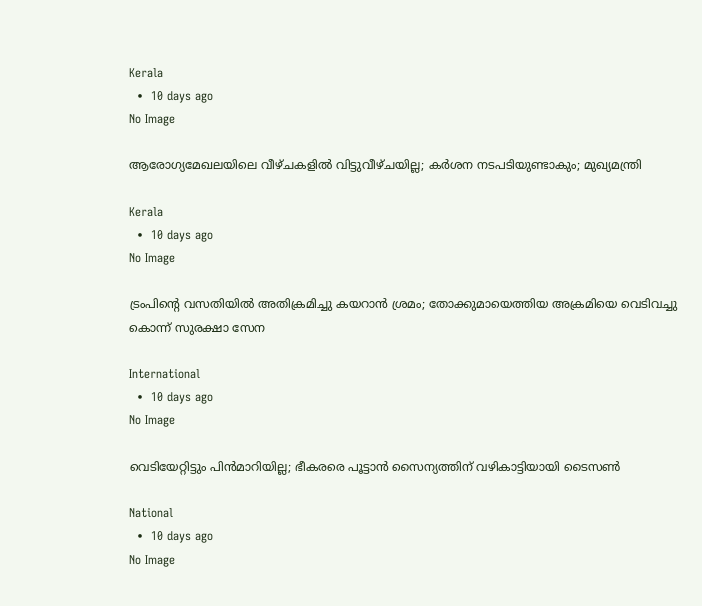Kerala
  •  10 days ago
No Image

ആരോഗ്യമേഖലയിലെ വീഴ്ചകളിൽ വിട്ടുവീഴ്ചയില്ല; കർശന നടപടിയുണ്ടാകും; മുഖ്യമന്ത്രി

Kerala
  •  10 days ago
No Image

ട്രംപിന്റെ വസതിയിൽ അതിക്രമിച്ചു കയറാൻ ശ്രമം; തോക്കുമായെത്തിയ അക്രമിയെ വെടിവച്ചു കൊന്ന് സുരക്ഷാ സേന

International
  •  10 days ago
No Image

വെടിയേറ്റിട്ടും പിൻമാറിയില്ല; ഭീകരരെ പൂട്ടാൻ സൈന്യത്തിന് വഴികാട്ടിയായി ടൈസൺ

National
  •  10 days ago
No Image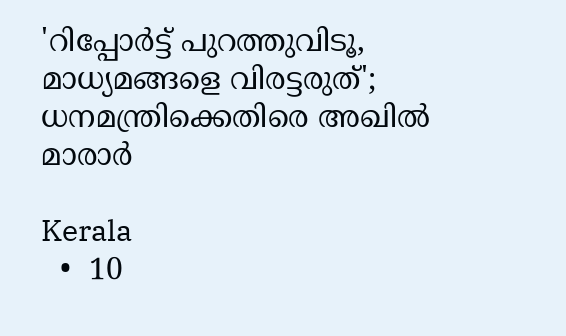'റിപ്പോർട്ട് പുറത്തുവിടൂ, മാധ്യമങ്ങളെ വിരട്ടരുത്'; ധനമന്ത്രിക്കെതിരെ അഖിൽ മാരാർ

Kerala
  •  10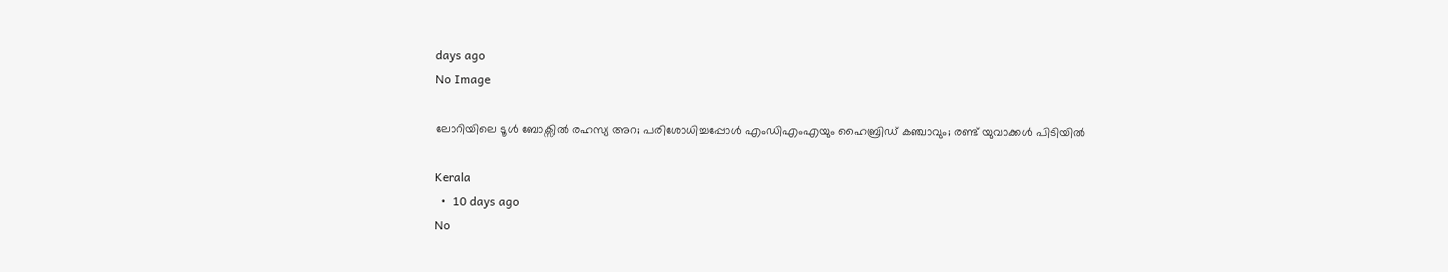days ago
No Image

ലോറിയിലെ ടൂൾ ബോക്സിൽ രഹസ്യ അറ; പരിശോധിച്ചപ്പോൾ എംഡിഎംഎയും ഹൈബ്രിഡ് കഞ്ചാവും; രണ്ട് യുവാക്കൾ പിടിയിൽ

Kerala
  •  10 days ago
No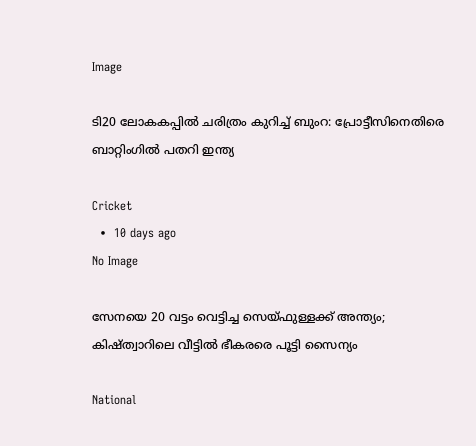Image

ടി20 ലോകകപ്പിൽ ചരിത്രം കുറിച്ച് ബുംറ: പ്രോട്ടീസിനെതിരെ ബാറ്റിംഗിൽ പതറി ഇന്ത്യ

Cricket
  •  10 days ago
No Image

സേനയെ 20 വട്ടം വെട്ടിച്ച സെയ്‌ഫുള്ളക്ക് അന്ത്യം; കിഷ്‌ത്വാറിലെ വീട്ടിൽ ഭീകരരെ പൂട്ടി സൈന്യം

National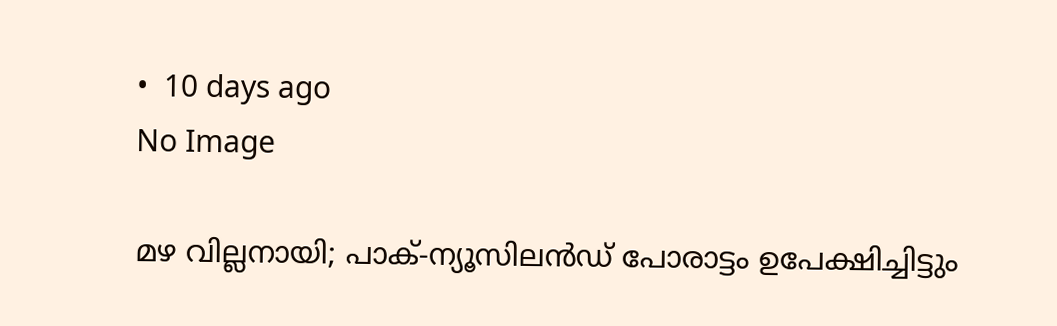•  10 days ago
No Image

മഴ വില്ലനായി; പാക്-ന്യൂസിലൻഡ് പോരാട്ടം ഉപേക്ഷിച്ചിട്ടും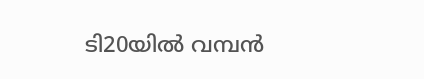ടി20യിൽ വമ്പൻ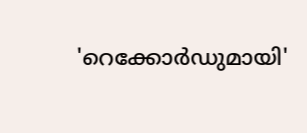'റെക്കോർഡുമായി'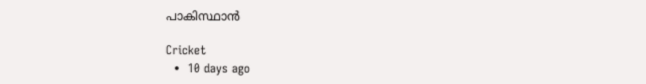പാകിസ്ഥാൻ

Cricket
  •  10 days ago